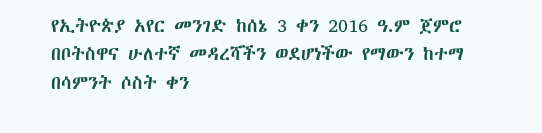የኢትዮጵያ አየር መንገድ ከሰኔ 3 ቀን 2016 ዓ.ም ጀምሮ በቦትስዋና ሁለተኛ መዳረሻችን ወደሆነችው የማውን ከተማ በሳምንት ሶስት ቀን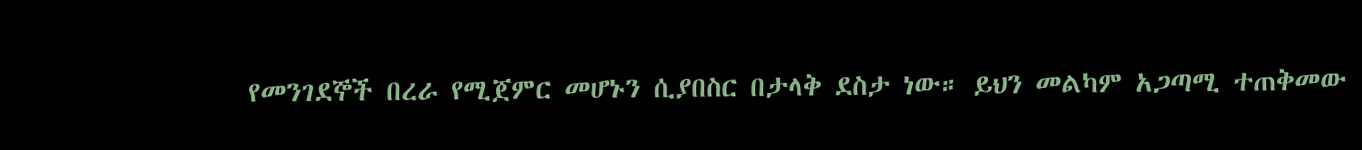የመንገደኞች በረራ የሚጀምር መሆኑን ሲያበስር በታላቅ ደስታ ነው። ይህን መልካም አጋጣሚ ተጠቅመው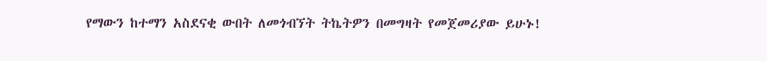የማውን ከተማን አስደናቂ ውበት ለመጎብኘት ትኬትዎን በመግዛት የመጀመሪያው ይሁኑ!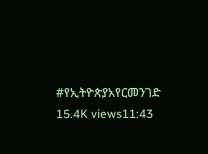#የኢትዮጵያአየርመንገድ 15.4K views11:43